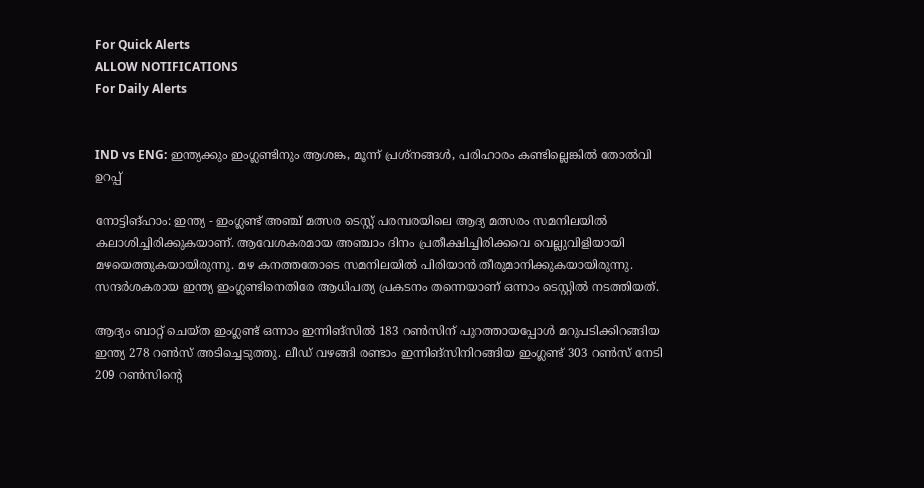For Quick Alerts
ALLOW NOTIFICATIONS
For Daily Alerts


IND vs ENG: ഇന്ത്യക്കും ഇംഗ്ലണ്ടിനും ആശങ്ക, മൂന്ന് പ്രശ്‌നങ്ങള്‍, പരിഹാരം കണ്ടില്ലെങ്കില്‍ തോല്‍വി ഉറപ്പ്

നോട്ടിങ്ഹാം: ഇന്ത്യ - ഇംഗ്ലണ്ട് അഞ്ച് മത്സര ടെസ്റ്റ് പരമ്പരയിലെ ആദ്യ മത്സരം സമനിലയില്‍ കലാശിച്ചിരിക്കുകയാണ്. ആവേശകരമായ അഞ്ചാം ദിനം പ്രതീക്ഷിച്ചിരിക്കവെ വെല്ലുവിളിയായി മഴയെത്തുകയായിരുന്നു. മഴ കനത്തതോടെ സമനിലയില്‍ പിരിയാന്‍ തീരുമാനിക്കുകയായിരുന്നു. സന്ദര്‍ശകരായ ഇന്ത്യ ഇംഗ്ലണ്ടിനെതിരേ ആധിപത്യ പ്രകടനം തന്നെയാണ് ഒന്നാം ടെസ്റ്റില്‍ നടത്തിയത്.

ആദ്യം ബാറ്റ് ചെയ്ത ഇംഗ്ലണ്ട് ഒന്നാം ഇന്നിങ്‌സില്‍ 183 റണ്‍സിന് പുറത്തായപ്പോള്‍ മറുപടിക്കിറങ്ങിയ ഇന്ത്യ 278 റണ്‍സ് അടിച്ചെടുത്തു. ലീഡ് വഴങ്ങി രണ്ടാം ഇന്നിങ്‌സിനിറങ്ങിയ ഇംഗ്ലണ്ട് 303 റണ്‍സ് നേടി 209 റണ്‍സിന്റെ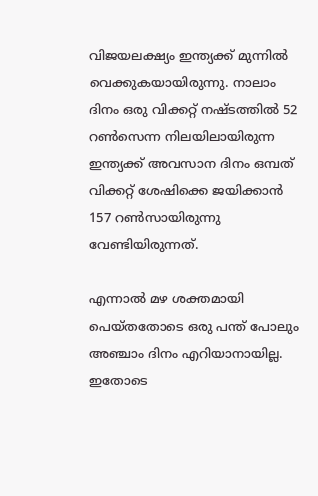വിജയലക്ഷ്യം ഇന്ത്യക്ക് മുന്നില്‍ വെക്കുകയായിരുന്നു. നാലാം ദിനം ഒരു വിക്കറ്റ് നഷ്ടത്തില്‍ 52 റണ്‍സെന്ന നിലയിലായിരുന്ന ഇന്ത്യക്ക് അവസാന ദിനം ഒമ്പത് വിക്കറ്റ് ശേഷിക്കെ ജയിക്കാന്‍ 157 റണ്‍സായിരുന്നു വേണ്ടിയിരുന്നത്.

എന്നാല്‍ മഴ ശക്തമായി പെയ്തതോടെ ഒരു പന്ത് പോലും അഞ്ചാം ദിനം എറിയാനായില്ല. ഇതോടെ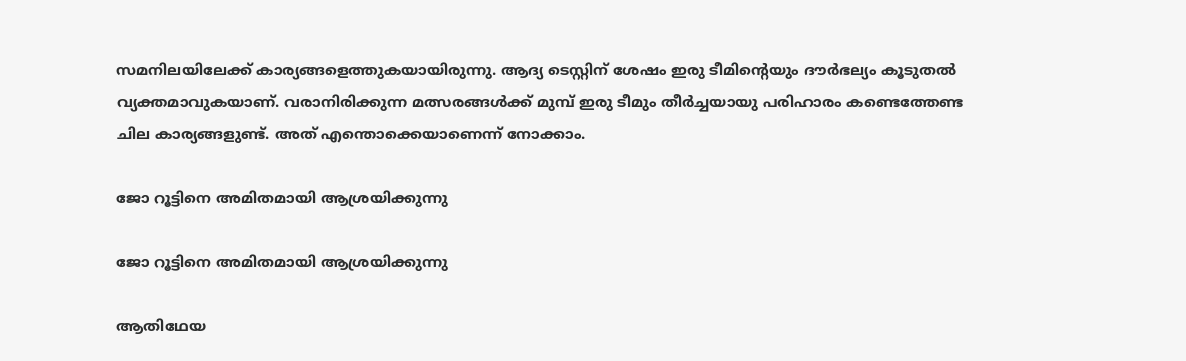സമനിലയിലേക്ക് കാര്യങ്ങളെത്തുകയായിരുന്നു. ആദ്യ ടെസ്റ്റിന് ശേഷം ഇരു ടീമിന്റെയും ദൗര്‍ഭല്യം കൂടുതല്‍ വ്യക്തമാവുകയാണ്. വരാനിരിക്കുന്ന മത്സരങ്ങള്‍ക്ക് മുമ്പ് ഇരു ടീമും തീര്‍ച്ചയായു പരിഹാരം കണ്ടെത്തേണ്ട ചില കാര്യങ്ങളുണ്ട്. അത് എന്തൊക്കെയാണെന്ന് നോക്കാം.

ജോ റൂട്ടിനെ അമിതമായി ആശ്രയിക്കുന്നു

ജോ റൂട്ടിനെ അമിതമായി ആശ്രയിക്കുന്നു

ആതിഥേയ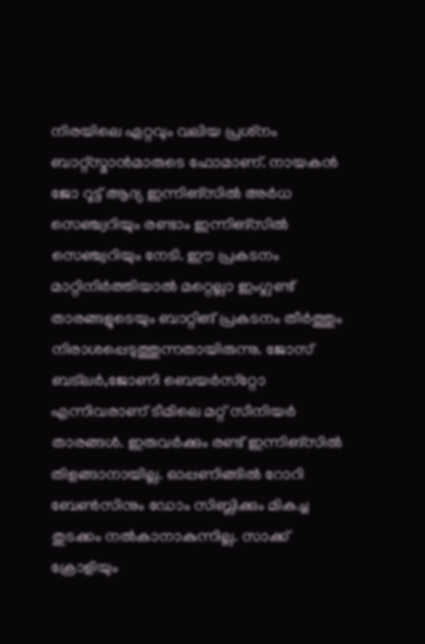നിരയിലെ ഏറ്റവും വലിയ പ്രശ്‌നം ബാറ്റ്‌സ്മാന്‍മാരുടെ ഫോമാണ്. നായകന്‍ ജോ റൂട്ട് ആദ്യ ഇന്നിങ്‌സില്‍ അര്‍ധ സെഞ്ച്വറിയും രണ്ടാം ഇന്നിങ്‌സില്‍ സെഞ്ച്വറിയും നേടി. ഈ പ്രകടനം മാറ്റിനിര്‍ത്തിയാല്‍ മറ്റെല്ലാ ഇംഗ്ലണ്ട് താരങ്ങളുടെയും ബാറ്റിങ് പ്രകടനം തീര്‍ത്തും നിരാശപ്പെടുത്തുന്നതായിരുന്നു. ജോസ് ബട്‌ലര്‍,ജോണി ബെയര്‍സ്‌റ്റോ എന്നിവരാണ് ടീമിലെ മറ്റ് സീനിയര്‍ താരങ്ങള്‍. ഇരുവര്‍ക്കും രണ്ട് ഇന്നിങ്‌സില്‍ തിളങ്ങാനായില്ല. ഓപ്പണിങ്ങില്‍ റോറി ബേണ്‍സിനും ഡോം സിബ്ലിക്കും മികച്ച തുടക്കം നല്‍കാനാകുന്നില്ല. സാക്ക് ക്രോളിയും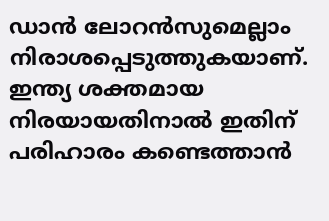ഡാന്‍ ലോറന്‍സുമെല്ലാം നിരാശപ്പെടുത്തുകയാണ്. ഇന്ത്യ ശക്തമായ നിരയായതിനാല്‍ ഇതിന് പരിഹാരം കണ്ടെത്താന്‍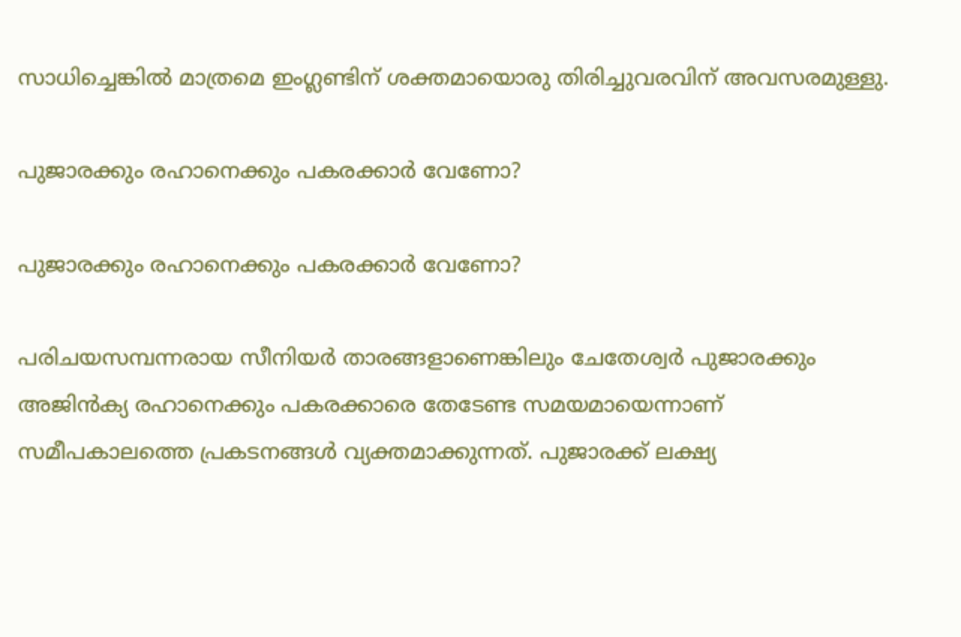സാധിച്ചെങ്കില്‍ മാത്രമെ ഇംഗ്ലണ്ടിന് ശക്തമായൊരു തിരിച്ചുവരവിന് അവസരമുള്ളു.

പുജാരക്കും രഹാനെക്കും പകരക്കാര്‍ വേണോ?

പുജാരക്കും രഹാനെക്കും പകരക്കാര്‍ വേണോ?

പരിചയസമ്പന്നരായ സീനിയര്‍ താരങ്ങളാണെങ്കിലും ചേതേശ്വര്‍ പുജാരക്കും അജിന്‍ക്യ രഹാനെക്കും പകരക്കാരെ തേടേണ്ട സമയമായെന്നാണ് സമീപകാലത്തെ പ്രകടനങ്ങള്‍ വ്യക്തമാക്കുന്നത്. പുജാരക്ക് ലക്ഷ്യ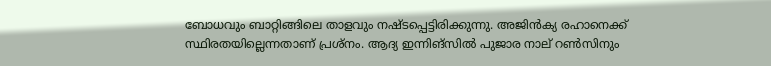ബോധവും ബാറ്റിങ്ങിലെ താളവും നഷ്ടപ്പെട്ടിരിക്കുന്നു. അജിന്‍ക്യ രഹാനെക്ക് സ്ഥിരതയില്ലെന്നതാണ് പ്രശ്‌നം. ആദ്യ ഇന്നിങ്‌സില്‍ പുജാര നാല് റണ്‍സിനും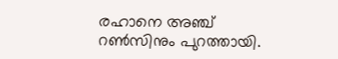രഹാനെ അഞ്ച് റണ്‍സിനും പുറത്തായി.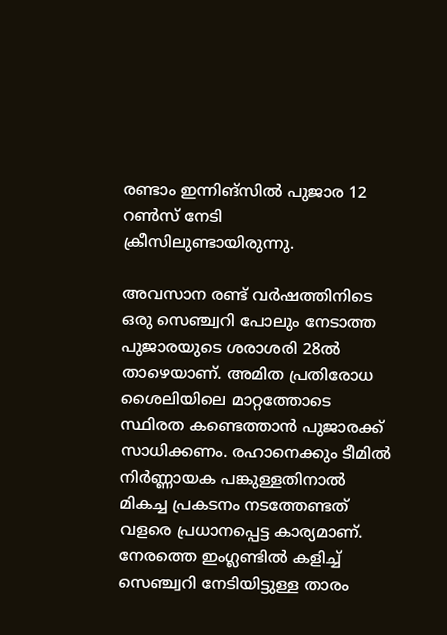രണ്ടാം ഇന്നിങ്‌സില്‍ പുജാര 12 റണ്‍സ് നേടി ക്രീസിലുണ്ടായിരുന്നു.

അവസാന രണ്ട് വര്‍ഷത്തിനിടെ ഒരു സെഞ്ച്വറി പോലും നേടാത്ത പുജാരയുടെ ശരാശരി 28ല്‍ താഴെയാണ്. അമിത പ്രതിരോധ ശൈലിയിലെ മാറ്റത്തോടെ സ്ഥിരത കണ്ടെത്താന്‍ പുജാരക്ക് സാധിക്കണം. രഹാനെക്കും ടീമില്‍ നിര്‍ണ്ണായക പങ്കുള്ളതിനാല്‍ മികച്ച പ്രകടനം നടത്തേണ്ടത് വളരെ പ്രധാനപ്പെട്ട കാര്യമാണ്. നേരത്തെ ഇംഗ്ലണ്ടില്‍ കളിച്ച് സെഞ്ച്വറി നേടിയിട്ടുള്ള താരം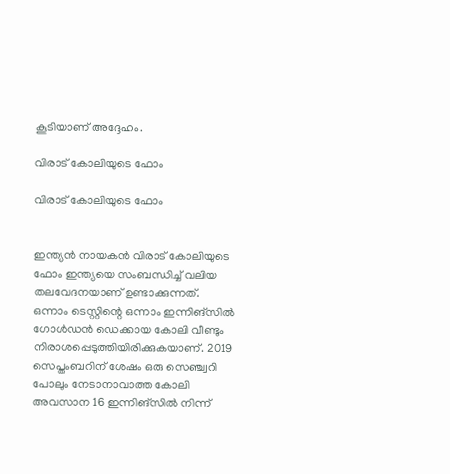കൂടിയാണ് അദ്ദേഹം.

വിരാട് കോലിയുടെ ഫോം

വിരാട് കോലിയുടെ ഫോം


ഇന്ത്യന്‍ നായകന്‍ വിരാട് കോലിയുടെ ഫോം ഇന്ത്യയെ സംബന്ധിച്ച് വലിയ തലവേദനയാണ് ഉണ്ടാക്കുന്നത്. ഒന്നാം ടെസ്റ്റിന്റെ ഒന്നാം ഇന്നിങ്‌സില്‍ ഗോള്‍ഡന്‍ ഡെക്കായ കോലി വീണ്ടും നിരാശപ്പെടുത്തിയിരിക്കുകയാണ്. 2019 സെപ്തംബറിന് ശേഷം ഒരു സെഞ്ച്വറി പോലും നേടാനാവാത്ത കോലി അവസാന 16 ഇന്നിങ്‌സില്‍ നിന്ന്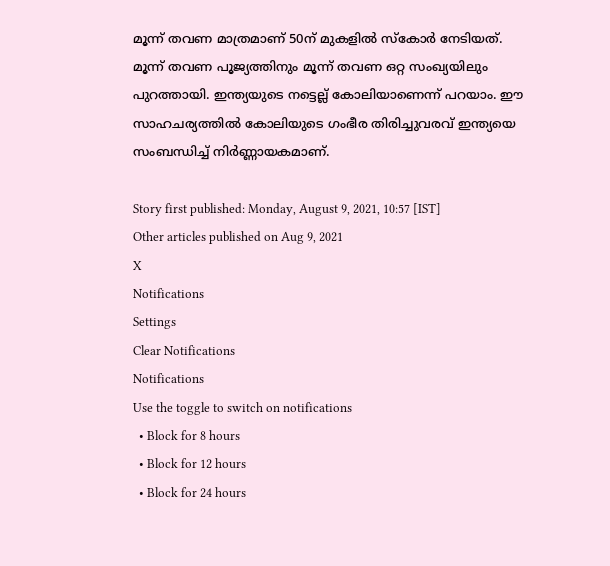മൂന്ന് തവണ മാത്രമാണ് 50ന് മുകളില്‍ സ്‌കോര്‍ നേടിയത്. മൂന്ന് തവണ പൂജ്യത്തിനും മൂന്ന് തവണ ഒറ്റ സംഖ്യയിലും പുറത്തായി. ഇന്ത്യയുടെ നട്ടെല്ല് കോലിയാണെന്ന് പറയാം. ഈ സാഹചര്യത്തില്‍ കോലിയുടെ ഗംഭീര തിരിച്ചുവരവ് ഇന്ത്യയെ സംബന്ധിച്ച് നിര്‍ണ്ണായകമാണ്.

Story first published: Monday, August 9, 2021, 10:57 [IST]
Other articles published on Aug 9, 2021
X
Notifications
Settings
Clear Notifications
Notifications
Use the toggle to switch on notifications
  • Block for 8 hours
  • Block for 12 hours
  • Block for 24 hours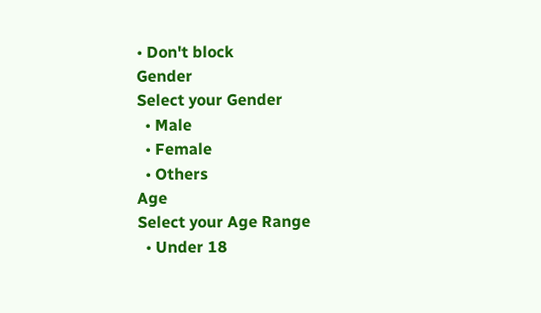• Don't block
Gender
Select your Gender
  • Male
  • Female
  • Others
Age
Select your Age Range
  • Under 18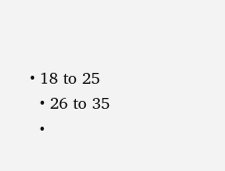• 18 to 25
  • 26 to 35
  •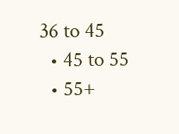36 to 45
  • 45 to 55
  • 55+